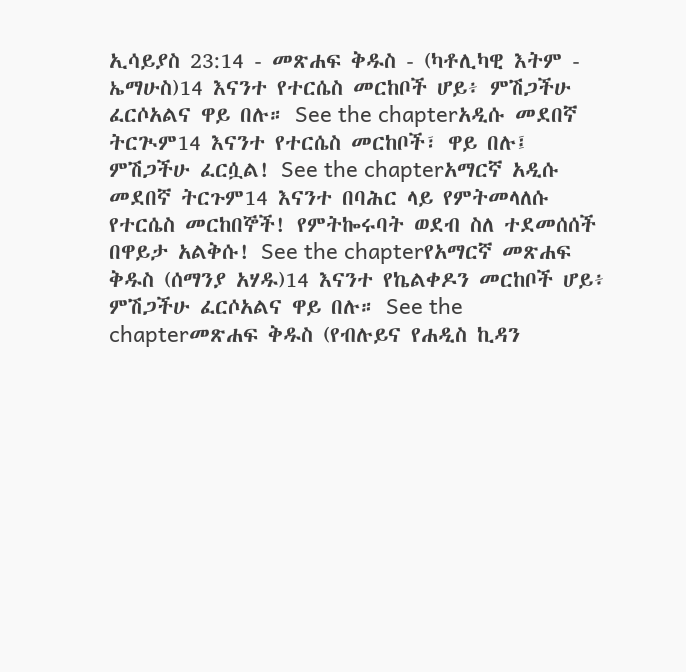ኢሳይያስ 23:14 - መጽሐፍ ቅዱስ - (ካቶሊካዊ እትም - ኤማሁስ)14 እናንተ የተርሴስ መርከቦች ሆይ፥ ምሽጋችሁ ፈርሶአልና ዋይ በሉ። See the chapterአዲሱ መደበኛ ትርጒም14 እናንተ የተርሴስ መርከቦች፣ ዋይ በሉ፤ ምሽጋችሁ ፈርሷል! See the chapterአማርኛ አዲሱ መደበኛ ትርጉም14 እናንተ በባሕር ላይ የምትመላለሱ የተርሴስ መርከበኞች! የምትኰሩባት ወደብ ስለ ተደመሰሰች በዋይታ አልቅሱ! See the chapterየአማርኛ መጽሐፍ ቅዱስ (ሰማንያ አሃዱ)14 እናንተ የኬልቀዶን መርከቦች ሆይ፥ ምሽጋችሁ ፈርሶአልና ዋይ በሉ። See the chapterመጽሐፍ ቅዱስ (የብሉይና የሐዲስ ኪዳን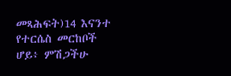መጻሕፍት)14 እናንተ የተርሴስ መርከቦች ሆይ፥ ምሽጋችሁ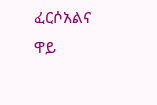ፈርሶአልና ዋይ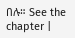በሉ። See the chapter |